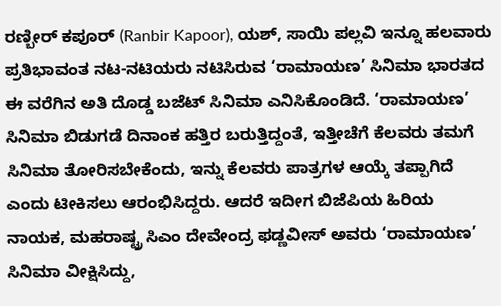ರಣ್ಬೀರ್ ಕಪೂರ್ (Ranbir Kapoor), ಯಶ್, ಸಾಯಿ ಪಲ್ಲವಿ ಇನ್ನೂ ಹಲವಾರು ಪ್ರತಿಭಾವಂತ ನಟ-ನಟಿಯರು ನಟಿಸಿರುವ ‘ರಾಮಾಯಣ’ ಸಿನಿಮಾ ಭಾರತದ ಈ ವರೆಗಿನ ಅತಿ ದೊಡ್ಡ ಬಜೆಟ್ ಸಿನಿಮಾ ಎನಿಸಿಕೊಂಡಿದೆ. ‘ರಾಮಾಯಣ’ ಸಿನಿಮಾ ಬಿಡುಗಡೆ ದಿನಾಂಕ ಹತ್ತಿರ ಬರುತ್ತಿದ್ದಂತೆ, ಇತ್ತೀಚೆಗೆ ಕೆಲವರು ತಮಗೆ ಸಿನಿಮಾ ತೋರಿಸಬೇಕೆಂದು, ಇನ್ನು ಕೆಲವರು ಪಾತ್ರಗಳ ಆಯ್ಕೆ ತಪ್ಪಾಗಿದೆ ಎಂದು ಟೀಕಿಸಲು ಆರಂಭಿಸಿದ್ದರು. ಆದರೆ ಇದೀಗ ಬಿಜೆಪಿಯ ಹಿರಿಯ ನಾಯಕ, ಮಹರಾಷ್ಟ್ರ ಸಿಎಂ ದೇವೇಂದ್ರ ಫಡ್ಣವೀಸ್ ಅವರು ‘ರಾಮಾಯಣ’ ಸಿನಿಮಾ ವೀಕ್ಷಿಸಿದ್ದು,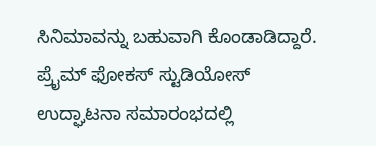ಸಿನಿಮಾವನ್ನು ಬಹುವಾಗಿ ಕೊಂಡಾಡಿದ್ದಾರೆ.
ಪ್ರೈಮ್ ಫೋಕಸ್ ಸ್ಟುಡಿಯೋಸ್ ಉದ್ಘಾಟನಾ ಸಮಾರಂಭದಲ್ಲಿ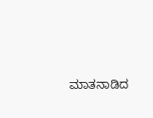ಮಾತನಾಡಿದ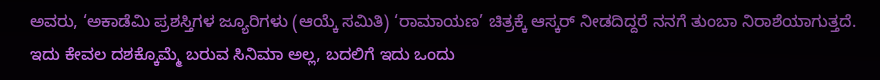ಅವರು, ‘ಅಕಾಡೆಮಿ ಪ್ರಶಸ್ತಿಗಳ ಜ್ಯೂರಿಗಳು (ಆಯ್ಕೆ ಸಮಿತಿ) ‘ರಾಮಾಯಣ’ ಚಿತ್ರಕ್ಕೆ ಆಸ್ಕರ್ ನೀಡದಿದ್ದರೆ ನನಗೆ ತುಂಬಾ ನಿರಾಶೆಯಾಗುತ್ತದೆ. ಇದು ಕೇವಲ ದಶಕ್ಕೊಮ್ಮೆ ಬರುವ ಸಿನಿಮಾ ಅಲ್ಲ, ಬದಲಿಗೆ ಇದು ಒಂದು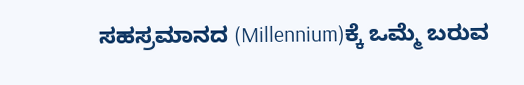ಸಹಸ್ರಮಾನದ (Millennium)ಕ್ಕೆ ಒಮ್ಮೆ ಬರುವ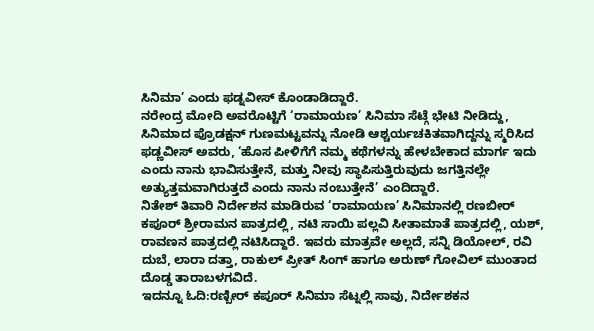ಸಿನಿಮಾ’ ಎಂದು ಫಡ್ನವೀಸ್ ಕೊಂಡಾಡಿದ್ದಾರೆ.
ನರೇಂದ್ರ ಮೋದಿ ಅವರೊಟ್ಟಿಗೆ ‘ರಾಮಾಯಣ’ ಸಿನಿಮಾ ಸೆಟ್ಗೆ ಭೇಟಿ ನೀಡಿದ್ದು, ಸಿನಿಮಾದ ಪ್ರೊಡಕ್ಷನ್ ಗುಣಮಟ್ಟವನ್ನು ನೋಡಿ ಆಶ್ಚರ್ಯಚಕಿತವಾಗಿದ್ದನ್ನು ಸ್ಮರಿಸಿದ ಫಡ್ಣವೀಸ್ ಅವರು, ‘ಹೊಸ ಪೀಳಿಗೆಗೆ ನಮ್ಮ ಕಥೆಗಳನ್ನು ಹೇಳಬೇಕಾದ ಮಾರ್ಗ ಇದು ಎಂದು ನಾನು ಭಾವಿಸುತ್ತೇನೆ, ಮತ್ತು ನೀವು ಸ್ಥಾಪಿಸುತ್ತಿರುವುದು ಜಗತ್ತಿನಲ್ಲೇ ಅತ್ಯುತ್ತಮವಾಗಿರುತ್ತದೆ ಎಂದು ನಾನು ನಂಬುತ್ತೇನೆ’ ಎಂದಿದ್ದಾರೆ.
ನಿತೇಶ್ ತಿವಾರಿ ನಿರ್ದೇಶನ ಮಾಡಿರುವ ‘ರಾಮಾಯಣ’ ಸಿನಿಮಾನಲ್ಲಿ ರಣಬೀರ್ ಕಪೂರ್ ಶ್ರೀರಾಮನ ಪಾತ್ರದಲ್ಲಿ, ನಟಿ ಸಾಯಿ ಪಲ್ಲವಿ ಸೀತಾಮಾತೆ ಪಾತ್ರದಲ್ಲಿ, ಯಶ್, ರಾವಣನ ಪಾತ್ರದಲ್ಲಿ ನಟಿಸಿದ್ದಾರೆ. ಇವರು ಮಾತ್ರವೇ ಅಲ್ಲದೆ, ಸನ್ನಿ ಡಿಯೋಲ್, ರವಿ ದುಬೆ, ಲಾರಾ ದತ್ತಾ, ರಾಕುಲ್ ಪ್ರೀತ್ ಸಿಂಗ್ ಹಾಗೂ ಅರುಣ್ ಗೋವಿಲ್ ಮುಂತಾದ ದೊಡ್ಡ ತಾರಾಬಳಗವಿದೆ.
ಇದನ್ನೂ ಓದಿ:ರಣ್ಬೀರ್ ಕಪೂರ್ ಸಿನಿಮಾ ಸೆಟ್ನಲ್ಲಿ ಸಾವು, ನಿರ್ದೇಶಕನ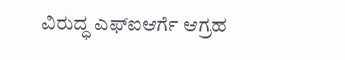ವಿರುದ್ಧ ಎಫ್ಐಆರ್ಗೆ ಆಗ್ರಹ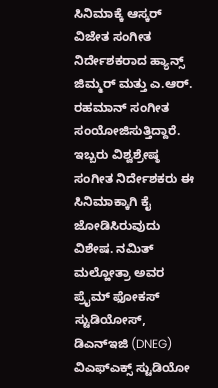ಸಿನಿಮಾಕ್ಕೆ ಆಸ್ಕರ್ ವಿಜೇತ ಸಂಗೀತ ನಿರ್ದೇಶಕರಾದ ಹ್ಯಾನ್ಸ್ ಜಿಮ್ಮರ್ ಮತ್ತು ಎ.ಆರ್. ರಹಮಾನ್ ಸಂಗೀತ ಸಂಯೋಜಿಸುತ್ತಿದ್ದಾರೆ. ಇಬ್ಬರು ವಿಶ್ವಶ್ರೇಷ್ಠ ಸಂಗೀತ ನಿರ್ದೇಶಕರು ಈ ಸಿನಿಮಾಕ್ಕಾಗಿ ಕೈ ಜೋಡಿಸಿರುವುದು ವಿಶೇಷ. ನಮಿತ್ ಮಲ್ಹೋತ್ರಾ ಅವರ ಪ್ರೈಮ್ ಫೋಕಸ್ ಸ್ಟುಡಿಯೋಸ್, ಡಿಎನ್ಇಜಿ (DNEG) ವಿಎಫ್ಎಕ್ಸ್ ಸ್ಟುಡಿಯೋ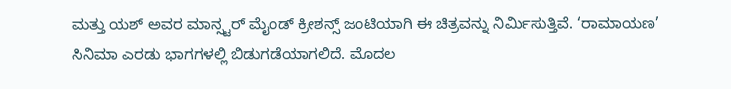ಮತ್ತು ಯಶ್ ಅವರ ಮಾನ್ಸ್ಟರ್ ಮೈಂಡ್ ಕ್ರೀಶನ್ಸ್ ಜಂಟಿಯಾಗಿ ಈ ಚಿತ್ರವನ್ನು ನಿರ್ಮಿಸುತ್ತಿವೆ. ‘ರಾಮಾಯಣ’ ಸಿನಿಮಾ ಎರಡು ಭಾಗಗಳಲ್ಲಿ ಬಿಡುಗಡೆಯಾಗಲಿದೆ. ಮೊದಲ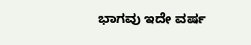ಭಾಗವು ಇದೇ ವರ್ಷ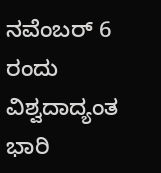ನವೆಂಬರ್ 6 ರಂದು ವಿಶ್ವದಾದ್ಯಂತ ಭಾರಿ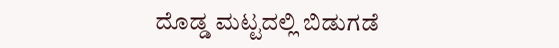ದೊಡ್ಡ ಮಟ್ಟದಲ್ಲಿ ಬಿಡುಗಡೆ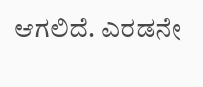ಆಗಲಿದೆ. ಎರಡನೇ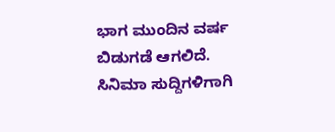ಭಾಗ ಮುಂದಿನ ವರ್ಷ ಬಿಡುಗಡೆ ಆಗಲಿದೆ.
ಸಿನಿಮಾ ಸುದ್ದಿಗಳಿಗಾಗಿ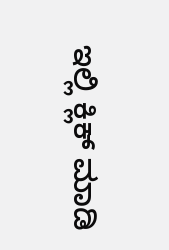ಇಲ್ಲಿ ಕ್ಲಿಕ್ ಮಾಡಿ